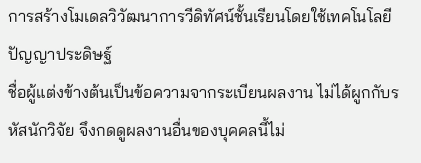การสร้างโมเดลวิวัฒนาการวีดิทัศน์ชั้นเรียนโดยใช้เทคโนโลยีปัญญาประดิษฐ์
ชื่อผู้แต่งข้างต้นเป็นข้อความจากระเบียนผลงาน ไม่ได้ผูกกับรหัสนักวิจัย จึงกดดูผลงานอื่นของบุคคลนี้ไม่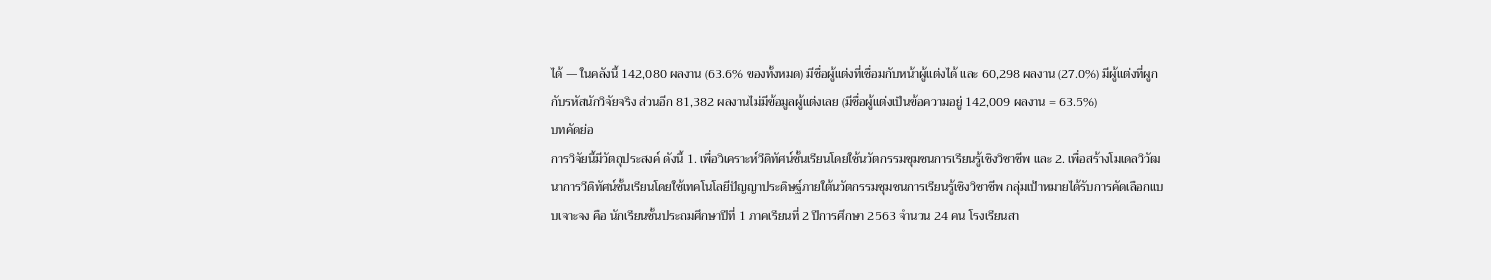ได้ — ในคลังนี้ 142,080 ผลงาน (63.6% ของทั้งหมด) มีชื่อผู้แต่งที่เชื่อมกับหน้าผู้แต่งได้ และ 60,298 ผลงาน (27.0%) มีผู้แต่งที่ผูกกับรหัสนักวิจัยจริง ส่วนอีก 81,382 ผลงานไม่มีข้อมูลผู้แต่งเลย (มีชื่อผู้แต่งเป็นข้อความอยู่ 142,009 ผลงาน = 63.5%)
บทคัดย่อ
การวิจัยนี้มีวัตถุประสงค์ ดังนี้ 1. เพื่อวิเคราะห์วีดิทัศน์ชั้นเรียนโดยใช้นวัตกรรมชุมชนการเรียนรู้เชิงวิชาชีพ และ 2. เพื่อสร้างโมเดลวิวัฒนาการวีดิทัศน์ชั้นเรียนโดยใช้เทคโนโลยีปัญญาประดิษฐ์ภายใต้นวัตกรรมชุมชนการเรียนรู้เชิงวิชาชีพ กลุ่มเป้าหมายได้รับการคัดเลือกแบบเจาะจง คือ นักเรียนชั้นประถมศึกษาปีที่ 1 ภาคเรียนที่ 2 ปีการศึกษา 2563 จำนวน 24 คน โรงเรียนสา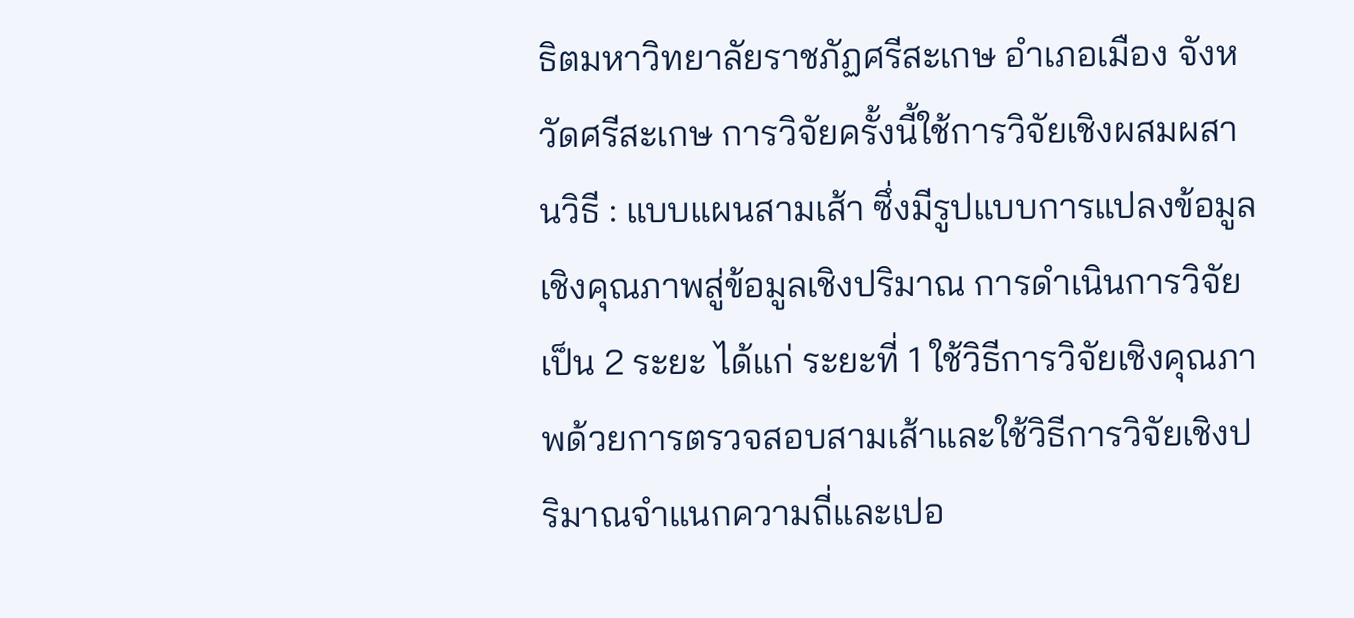ธิตมหาวิทยาลัยราชภัฏศรีสะเกษ อำเภอเมือง จังหวัดศรีสะเกษ การวิจัยครั้งนี้ใช้การวิจัยเชิงผสมผสานวิธี : แบบแผนสามเส้า ซึ่งมีรูปแบบการแปลงข้อมูลเชิงคุณภาพสู่ข้อมูลเชิงปริมาณ การดำเนินการวิจัยเป็น 2 ระยะ ได้แก่ ระยะที่ 1 ใช้วิธีการวิจัยเชิงคุณภาพด้วยการตรวจสอบสามเส้าและใช้วิธีการวิจัยเชิงปริมาณจำแนกความถี่และเปอ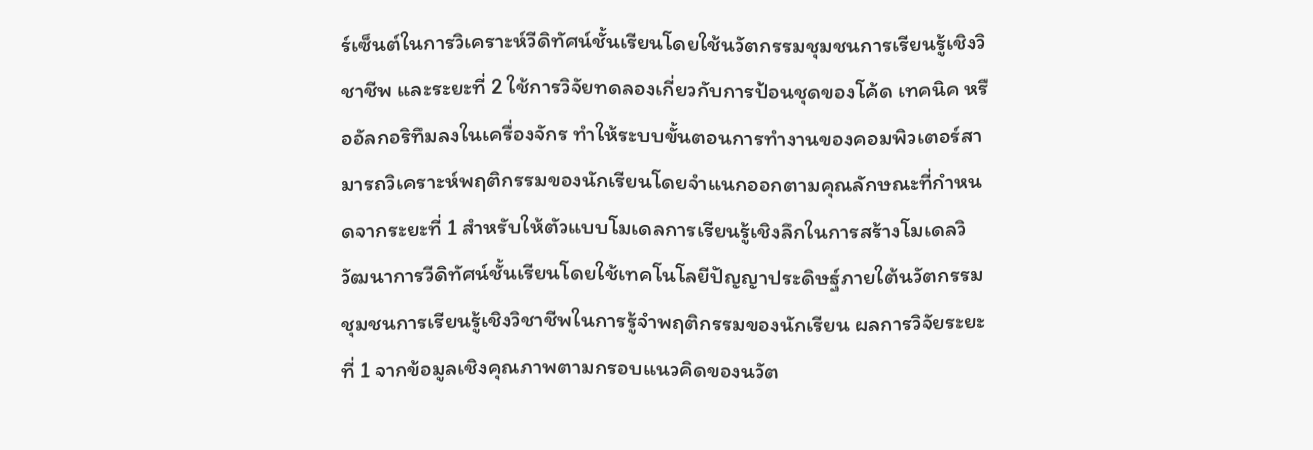ร์เซ็นต์ในการวิเคราะห์วีดิทัศน์ชั้นเรียนโดยใช้นวัตกรรมชุมชนการเรียนรู้เชิงวิชาชีพ และระยะที่ 2 ใช้การวิจัยทดลองเกี่ยวกับการป้อนชุดของโค้ด เทคนิค หรืออัลกอริทึมลงในเครื่องจักร ทำให้ระบบขั้นตอนการทำงานของคอมพิวเตอร์สามารถวิเคราะห์พฤติกรรมของนักเรียนโดยจำแนกออกตามคุณลักษณะที่กำหนดจากระยะที่ 1 สำหรับให้ตัวแบบโมเดลการเรียนรู้เชิงลึกในการสร้างโมเดลวิวัฒนาการวีดิทัศน์ชั้นเรียนโดยใช้เทคโนโลยีปัญญาประดิษฐ์ภายใต้นวัตกรรมชุมชนการเรียนรู้เชิงวิชาชีพในการรู้จำพฤติกรรมของนักเรียน ผลการวิจัยระยะที่ 1 จากข้อมูลเชิงคุณภาพตามกรอบแนวคิดของนวัต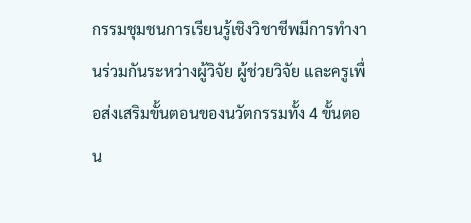กรรมชุมชนการเรียนรู้เชิงวิชาชีพมีการทำงานร่วมกันระหว่างผู้วิจัย ผู้ช่วยวิจัย และครูเพื่อส่งเสริมขั้นตอนของนวัตกรรมทั้ง 4 ขั้นตอน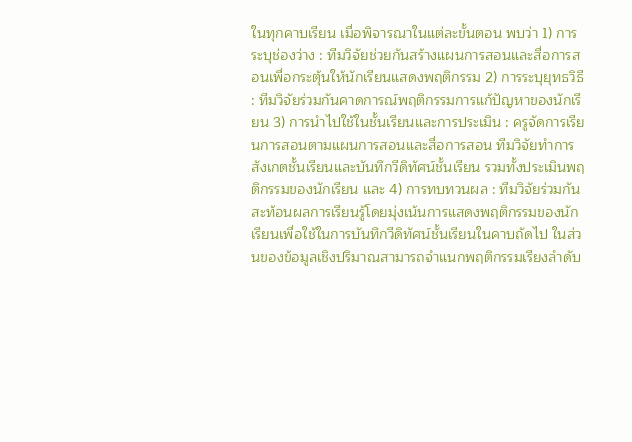ในทุกคาบเรียน เมื่อพิจารณาในแต่ละขั้นตอน พบว่า 1) การระบุช่องว่าง : ทีมวิจัยช่วยกันสร้างแผนการสอนและสื่อการสอนเพื่อกระตุ้นให้นักเรียนแสดงพฤติกรรม 2) การระบุยุทธวิธี : ทีมวิจัยร่วมกันคาดการณ์พฤติกรรมการแก้ปัญหาของนักเรียน 3) การนำไปใช้ในชั้นเรียนและการประเมิน : ครูจัดการเรียนการสอนตามแผนการสอนและสื่อการสอน ทีมวิจัยทำการสังเกตชั้นเรียนและบันทึกวีดิทัศน์ชั้นเรียน รวมทั้งประเมินพฤติกรรมของนักเรียน และ 4) การทบทวนผล : ทีมวิจัยร่วมกันสะท้อนผลการเรียนรู้โดยมุ่งเน้นการแสดงพฤติกรรมของนักเรียนเพื่อใช้ในการบันทึกวีดิทัศน์ชั้นเรียนในคาบถัดไป ในส่วนของข้อมูลเชิงปริมาณสามารถจำแนกพฤติกรรมเรียงลำดับ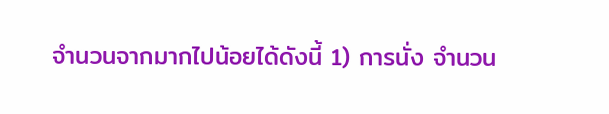จำนวนจากมากไปน้อยได้ดังนี้ 1) การนั่ง จำนวน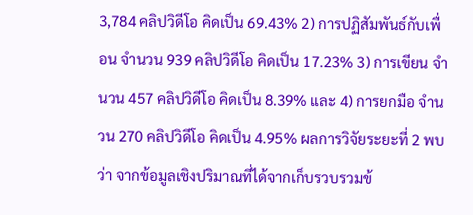3,784 คลิปวิดีโอ คิดเป็น 69.43% 2) การปฏิสัมพันธ์กับเพื่อน จำนวน 939 คลิปวิดีโอ คิดเป็น 17.23% 3) การเขียน จำนวน 457 คลิปวิดีโอ คิดเป็น 8.39% และ 4) การยกมือ จำนวน 270 คลิปวิดีโอ คิดเป็น 4.95% ผลการวิจัยระยะที่ 2 พบว่า จากข้อมูลเชิงปริมาณที่ได้จากเก็บรวบรวมข้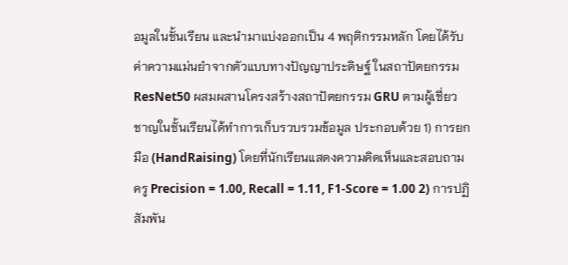อมูลในชั้นเรียน และนำมาแบ่งออกเป็น 4 พฤติกรรมหลัก โดยได้รับค่าความแม่นยำจากตัวแบบทางปัญญาประดิษฐ์ ในสถาปัตยกรรม ResNet50 ผสมผสานโครงสร้างสถาปัตยกรรม GRU ตามผู้เชี่ยวชาญในชั้นเรียนได้ทำการเก็บรวบรวมข้อมูล ประกอบด้วย 1) การยกมือ (HandRaising) โดยที่นักเรียนแสดงความคิดเห็นและสอบถามครู Precision = 1.00, Recall = 1.11, F1-Score = 1.00 2) การปฏิสัมพัน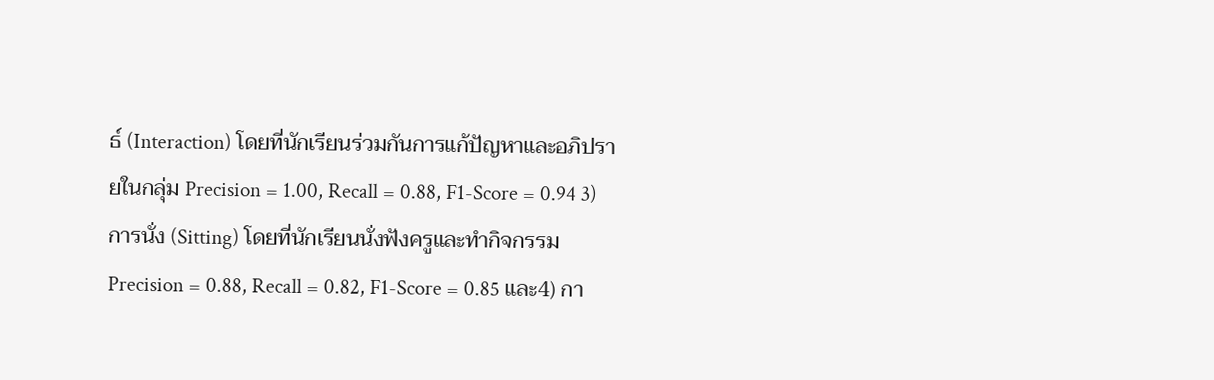ธ์ (Interaction) โดยที่นักเรียนร่วมกันการแก้ปัญหาและอภิปรายในกลุ่ม Precision = 1.00, Recall = 0.88, F1-Score = 0.94 3) การนั่ง (Sitting) โดยที่นักเรียนนั่งฟังครูและทำกิจกรรม Precision = 0.88, Recall = 0.82, F1-Score = 0.85 และ4) กา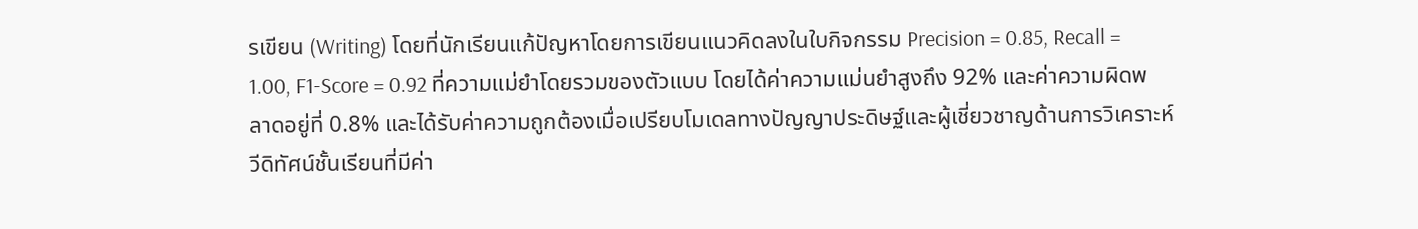รเขียน (Writing) โดยที่นักเรียนแก้ปัญหาโดยการเขียนแนวคิดลงในใบกิจกรรม Precision = 0.85, Recall = 1.00, F1-Score = 0.92 ที่ความแม่ยำโดยรวมของตัวแบบ โดยได้ค่าความแม่นยำสูงถึง 92% และค่าความผิดพลาดอยู่ที่ 0.8% และได้รับค่าความถูกต้องเมื่อเปรียบโมเดลทางปัญญาประดิษฐ์และผู้เชี่ยวชาญด้านการวิเคราะห์วีดิทัศน์ชั้นเรียนที่มีค่า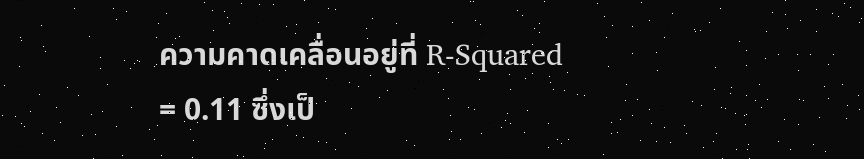ความคาดเคลื่อนอยู่ที่ R-Squared = 0.11 ซึ่งเป็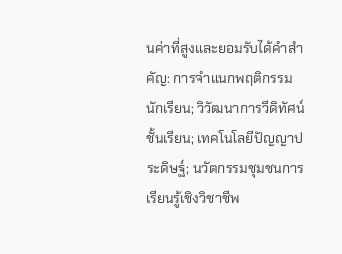นค่าที่สูงและยอมรับได้คำสำคัญ: การจำแนกพฤติกรรมนักเรียน; วิวัฒนาการวีดิทัศน์ชั้นเรียน; เทคโนโลยีปัญญาประดิษฐ์; นวัตกรรมชุมชนการเรียนรู้เชิงวิชาชีพ